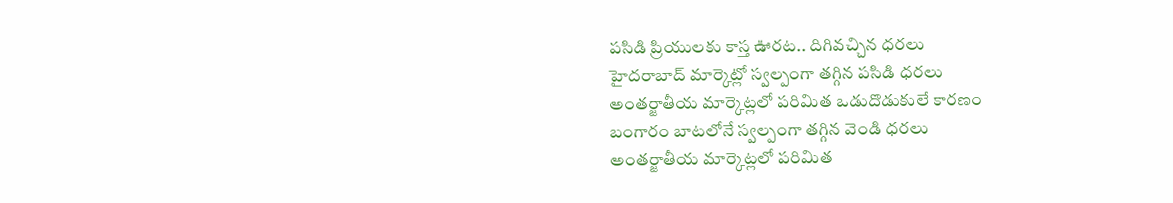పసిడి ప్రియులకు కాస్త ఊరట.. దిగివచ్చిన ధరలు
హైదరాబాద్ మార్కెట్లో స్వల్పంగా తగ్గిన పసిడి ధరలు
అంతర్జాతీయ మార్కెట్లలో పరిమిత ఒడుదొడుకులే కారణం
బంగారం బాటలోనే స్వల్పంగా తగ్గిన వెండి ధరలు
అంతర్జాతీయ మార్కెట్లలో పరిమిత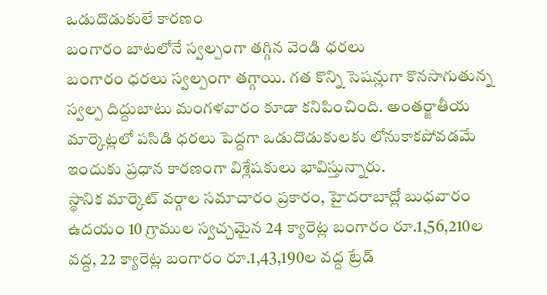ఒడుదొడుకులే కారణం
బంగారం బాటలోనే స్వల్పంగా తగ్గిన వెండి ధరలు
బంగారం ధరలు స్వల్పంగా తగ్గాయి. గత కొన్ని సెషన్లుగా కొనసాగుతున్న స్వల్ప దిద్దుబాటు మంగళవారం కూడా కనిపించింది. అంతర్జాతీయ మార్కెట్లలో పసిడి ధరలు పెద్దగా ఒడుదొడుకులకు లోనుకాకపోవడమే ఇందుకు ప్రధాన కారణంగా విశ్లేషకులు భావిస్తున్నారు.
స్థానిక మార్కెట్ వర్గాల సమాచారం ప్రకారం, హైదరాబాద్లో బుధవారం ఉదయం 10 గ్రాముల స్వచ్చమైన 24 క్యారెట్ల బంగారం రూ.1,56,210ల వద్ద, 22 క్యారెట్ల బంగారం రూ.1,43,190ల వద్ద ట్రేడ్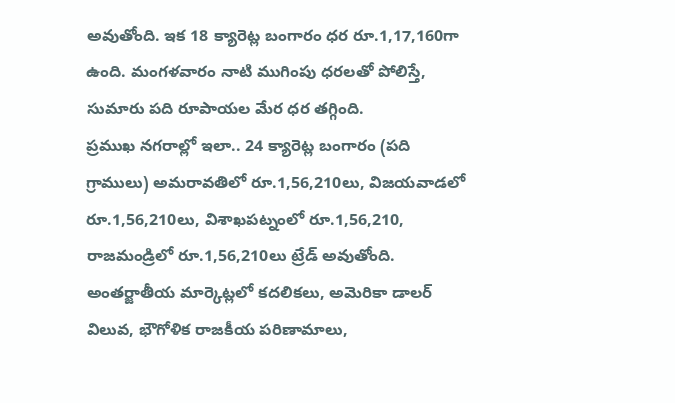అవుతోంది. ఇక 18 క్యారెట్ల బంగారం ధర రూ.1,17,160గా ఉంది. మంగళవారం నాటి ముగింపు ధరలతో పోలిస్తే, సుమారు పది రూపాయల మేర ధర తగ్గింది.
ప్రముఖ నగరాల్లో ఇలా.. 24 క్యారెట్ల బంగారం (పది గ్రాములు) అమరావతిలో రూ.1,56,210లు, విజయవాడలో రూ.1,56,210లు, విశాఖపట్నంలో రూ.1,56,210, రాజమండ్రిలో రూ.1,56,210లు ట్రేడ్ అవుతోంది.
అంతర్జాతీయ మార్కెట్లలో కదలికలు, అమెరికా డాలర్ విలువ, భౌగోళిక రాజకీయ పరిణామాలు,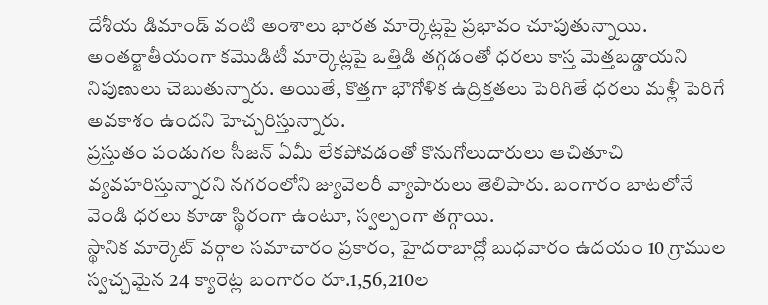దేశీయ డిమాండ్ వంటి అంశాలు భారత మార్కెట్లపై ప్రభావం చూపుతున్నాయి. అంతర్జాతీయంగా కమొడిటీ మార్కెట్లపై ఒత్తిడి తగ్గడంతో ధరలు కాస్త మెత్తబడ్డాయని నిపుణులు చెబుతున్నారు. అయితే, కొత్తగా భౌగోళిక ఉద్రిక్తతలు పెరిగితే ధరలు మళ్లీ పెరిగే అవకాశం ఉందని హెచ్చరిస్తున్నారు.
ప్రస్తుతం పండుగల సీజన్ ఏమీ లేకపోవడంతో కొనుగోలుదారులు ఆచితూచి వ్యవహరిస్తున్నారని నగరంలోని జ్యువెలరీ వ్యాపారులు తెలిపారు. బంగారం బాటలోనే వెండి ధరలు కూడా స్థిరంగా ఉంటూ, స్వల్పంగా తగ్గాయి.
స్థానిక మార్కెట్ వర్గాల సమాచారం ప్రకారం, హైదరాబాద్లో బుధవారం ఉదయం 10 గ్రాముల స్వచ్చమైన 24 క్యారెట్ల బంగారం రూ.1,56,210ల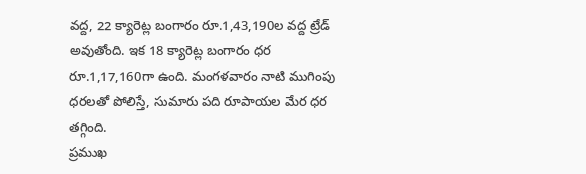వద్ద, 22 క్యారెట్ల బంగారం రూ.1,43,190ల వద్ద ట్రేడ్ అవుతోంది. ఇక 18 క్యారెట్ల బంగారం ధర రూ.1,17,160గా ఉంది. మంగళవారం నాటి ముగింపు ధరలతో పోలిస్తే, సుమారు పది రూపాయల మేర ధర తగ్గింది.
ప్రముఖ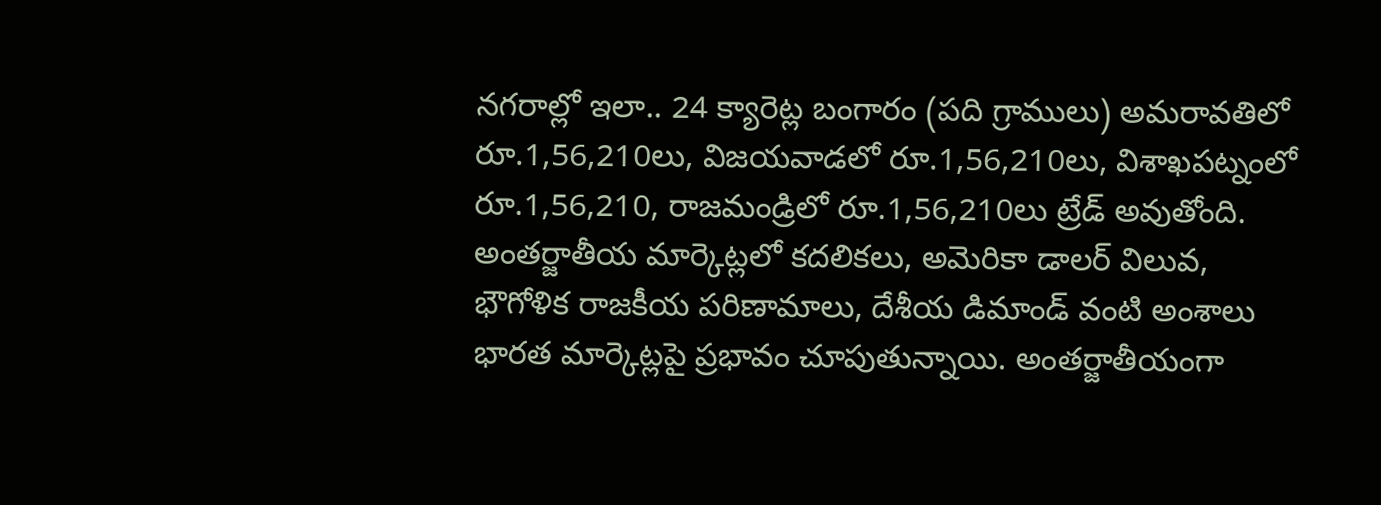నగరాల్లో ఇలా.. 24 క్యారెట్ల బంగారం (పది గ్రాములు) అమరావతిలో రూ.1,56,210లు, విజయవాడలో రూ.1,56,210లు, విశాఖపట్నంలో రూ.1,56,210, రాజమండ్రిలో రూ.1,56,210లు ట్రేడ్ అవుతోంది.
అంతర్జాతీయ మార్కెట్లలో కదలికలు, అమెరికా డాలర్ విలువ, భౌగోళిక రాజకీయ పరిణామాలు, దేశీయ డిమాండ్ వంటి అంశాలు భారత మార్కెట్లపై ప్రభావం చూపుతున్నాయి. అంతర్జాతీయంగా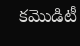కమొడిటీ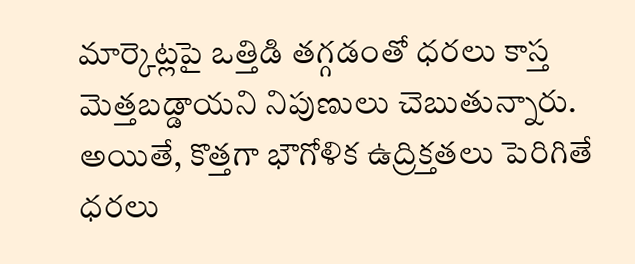మార్కెట్లపై ఒత్తిడి తగ్గడంతో ధరలు కాస్త మెత్తబడ్డాయని నిపుణులు చెబుతున్నారు. అయితే, కొత్తగా భౌగోళిక ఉద్రిక్తతలు పెరిగితే ధరలు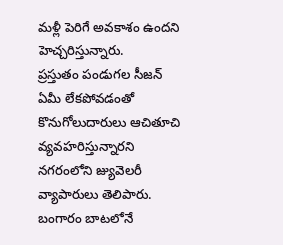మళ్లీ పెరిగే అవకాశం ఉందని హెచ్చరిస్తున్నారు.
ప్రస్తుతం పండుగల సీజన్ ఏమీ లేకపోవడంతో కొనుగోలుదారులు ఆచితూచి వ్యవహరిస్తున్నారని నగరంలోని జ్యువెలరీ వ్యాపారులు తెలిపారు. బంగారం బాటలోనే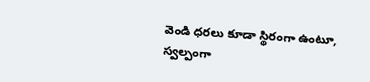వెండి ధరలు కూడా స్థిరంగా ఉంటూ, స్వల్పంగా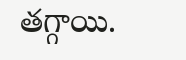తగ్గాయి.